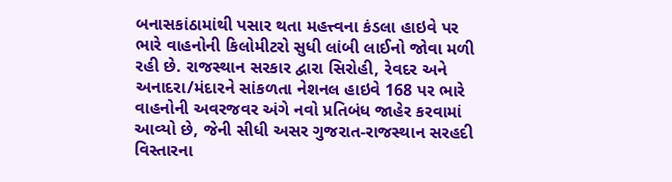બનાસકાંઠામાંથી પસાર થતા મહત્ત્વના કંડલા હાઇવે પર ભારે વાહનોની કિલોમીટરો સુધી લાંબી લાઈનો જોવા મળી રહી છે. રાજસ્થાન સરકાર દ્વારા સિરોહી, રેવદર અને અનાદરા/મંદારને સાંકળતા નેશનલ હાઇવે 168 પર ભારે વાહનોની અવરજવર અંગે નવો પ્રતિબંધ જાહેર કરવામાં આવ્યો છે, જેની સીધી અસર ગુજરાત-રાજસ્થાન સરહદી વિસ્તારના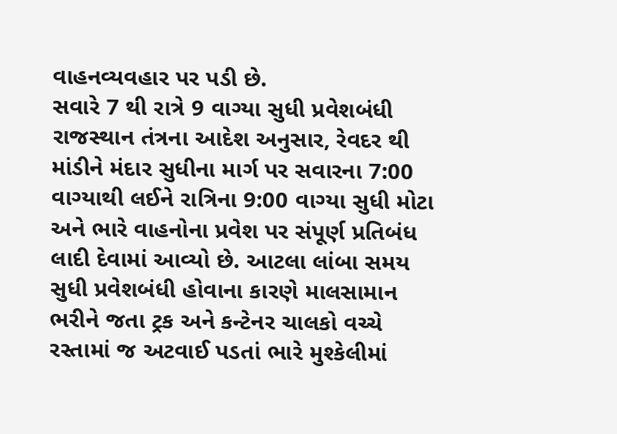વાહનવ્યવહાર પર પડી છે.
સવારે 7 થી રાત્રે 9 વાગ્યા સુધી પ્રવેશબંધી
રાજસ્થાન તંત્રના આદેશ અનુસાર, રેવદર થી માંડીને મંદાર સુધીના માર્ગ પર સવારના 7:00 વાગ્યાથી લઈને રાત્રિના 9:00 વાગ્યા સુધી મોટા અને ભારે વાહનોના પ્રવેશ પર સંપૂર્ણ પ્રતિબંધ લાદી દેવામાં આવ્યો છે. આટલા લાંબા સમય સુધી પ્રવેશબંધી હોવાના કારણે માલસામાન ભરીને જતા ટ્રક અને કન્ટેનર ચાલકો વચ્ચે રસ્તામાં જ અટવાઈ પડતાં ભારે મુશ્કેલીમાં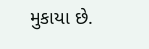મુકાયા છે.